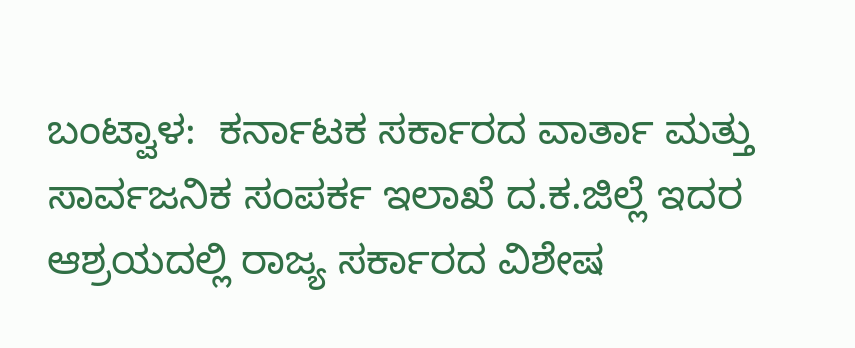ಬಂಟ್ವಾಳ:  ಕರ್ನಾಟಕ ಸರ್ಕಾರದ ವಾರ್ತಾ ಮತ್ತು ಸಾರ್ವಜನಿಕ ಸಂಪರ್ಕ ಇಲಾಖೆ ದ.ಕ.ಜಿಲ್ಲೆ ಇದರ ಆಶ್ರಯದಲ್ಲಿ ರಾಜ್ಯ ಸರ್ಕಾರದ ವಿಶೇಷ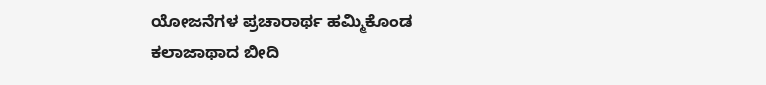ಯೋಜನೆಗಳ ಪ್ರಚಾರಾರ್ಥ ಹಮ್ಮಿಕೊಂಡ ಕಲಾಜಾಥಾದ ಬೀದಿ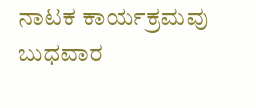ನಾಟಕ ಕಾರ್ಯಕ್ರಮವು ಬುಧವಾರ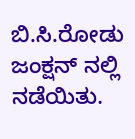ಬಿ.ಸಿ.ರೋಡು ಜಂಕ್ಷನ್ ನಲ್ಲಿ ನಡೆಯಿತು.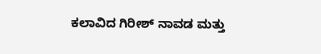ಕಲಾವಿದ ಗಿರೀಶ್ ನಾವಡ ಮತ್ತು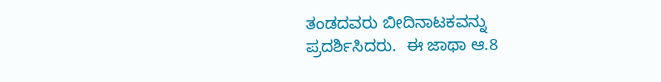ತಂಡದವರು ಬೀದಿನಾಟಕವನ್ನು ಪ್ರದರ್ಶಿಸಿದರು.  ಈ ಜಾಥಾ ಆ.8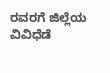ರವರಗೆ ಜಿಲ್ಲೆಯ ವಿವಿಧೆಡೆ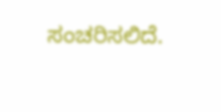ಸಂಚರಿಸಲಿದೆ.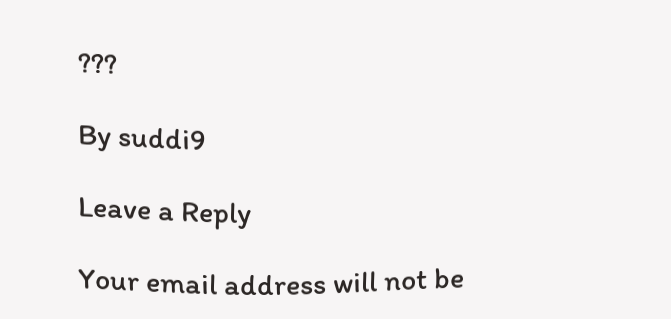???

By suddi9

Leave a Reply

Your email address will not be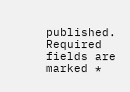published. Required fields are marked *